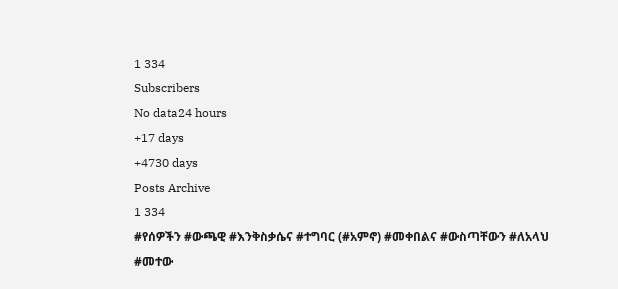1 334
Subscribers
No data24 hours
+17 days
+4730 days
Posts Archive
1 334
#የሰዎችን #ውጫዊ #እንቅስቃሴና #ተግባር (#አምኖ) #መቀበልና #ውስጣቸውን #ለአላህ #መተው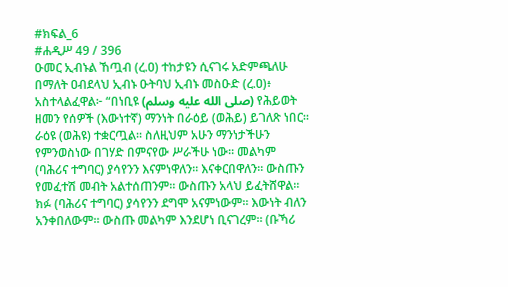#ክፍል_6
#ሐዲሥ 49 / 396
ዑመር ኢብኑል ኸጧብ (ረ.ዐ) ተከታዩን ሲናገሩ አድምጫለሁ በማለት ዐብደላህ ኢብኑ ዑትባህ ኢብኑ መስዑድ (ረ.ዐ)፥ አስተላልፈዋል፦ “በነቢዩ (صلى الله عليه وسلم) የሕይወት ዘመን የሰዎች (እውነተኛ) ማንነት በራዕይ (ወሕይ) ይገለጽ ነበር። ራዕዩ (ወሕዩ) ተቋርጧል። ስለዚህም አሁን ማንነታችሁን የምንወስነው በገሃድ በምናየው ሥራችሁ ነው። መልካም (ባሕሪና ተግባር) ያሳየንን እናምነዋለን። እናቀርበዋለን። ውስጡን የመፈተሽ መብት አልተሰጠንም። ውስጡን አላህ ይፈትሸዋል። ክፉ (ባሕሪና ተግባር) ያሳየንን ደግሞ አናምነውም። እውነት ብለን አንቀበለውም። ውስጡ መልካም እንደሆነ ቢናገረም። (ቡኻሪ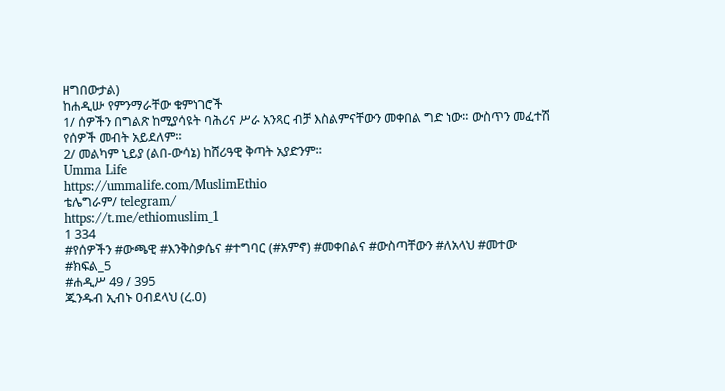ዘግበውታል)
ከሐዲሡ የምንማራቸው ቁምነገሮች
1/ ሰዎችን በግልጽ ከሚያሳዩት ባሕሪና ሥራ አንጻር ብቻ እስልምናቸውን መቀበል ግድ ነው። ውስጥን መፈተሽ የሰዎች መብት አይደለም።
2/ መልካም ኒይያ (ልበ-ውሳኔ) ከሸሪዓዊ ቅጣት አያድንም።
Umma Life
https://ummalife.com/MuslimEthio
ቴሌግራም/ telegram/
https://t.me/ethiomuslim_1
1 334
#የሰዎችን #ውጫዊ #እንቅስቃሴና #ተግባር (#አምኖ) #መቀበልና #ውስጣቸውን #ለአላህ #መተው
#ክፍል_5
#ሐዲሥ 49 / 395
ጁንዱብ ኢብኑ ዐብደላህ (ረ.ዐ)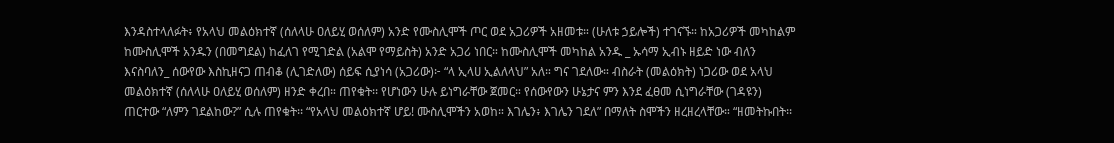እንዳስተላለፉት፥ የአላህ መልዕክተኛ (ሰለላሁ ዐለይሂ ወሰለም) አንድ የሙስሊሞች ጦር ወደ አጋሪዎች አዘመቱ። (ሁለቱ ኃይሎች) ተገናኙ። ከአጋሪዎች መካከልም ከሙስሊሞች አንዱን (በመግደል) ከፈለገ የሚገድል (አልሞ የማይስት) አንድ አጋሪ ነበር። ከሙስሊሞች መካከል አንዱ _ ኡሳማ ኢብኑ ዘይድ ነው ብለን እናስባለን_ ሰውየው እስኪዘናጋ ጠብቆ (ሊገድለው) ሰይፍ ሲያነሳ (አጋሪው)፦ “ላ ኢላሀ ኢልለላህ” አለ። ግና ገደለው። ብስራት (መልዕክት) ነጋሪው ወደ አላህ መልዕክተኛ (ሰለላሁ ዐለይሂ ወሰለም) ዘንድ ቀረበ። ጠየቁት፡፡ የሆነውን ሁሉ ይነግራቸው ጀመር። የሰውየውን ሁኔታና ምን እንደ ፈፀመ ሲነግራቸው (ገዳዩን) ጠርተው “ለምን ገደልከው?” ሲሉ ጠየቁት፡፡ “የአላህ መልዕክተኛ ሆይ! ሙስሊሞችን አወከ። እገሌን፥ እገሌን ገደለ” በማለት ስሞችን ዘረዘረላቸው። “ዘመትኩበት፡፡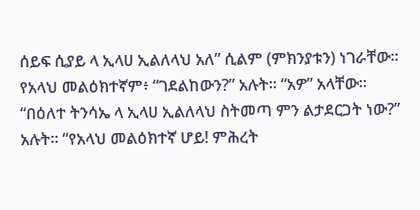ሰይፍ ሲያይ ላ ኢላሀ ኢልለላህ አለ” ሲልም (ምክንያቱን) ነገራቸው። የአላህ መልዕክተኛም፥ “ገደልከውን?” አሉት፡፡ “አዎ” አላቸው። “በዕለተ ትንሳኤ ላ ኢላሀ ኢልለላህ ስትመጣ ምን ልታደርጋት ነው?” አሉት፡፡ “የአላህ መልዕክተኛ ሆይ! ምሕረት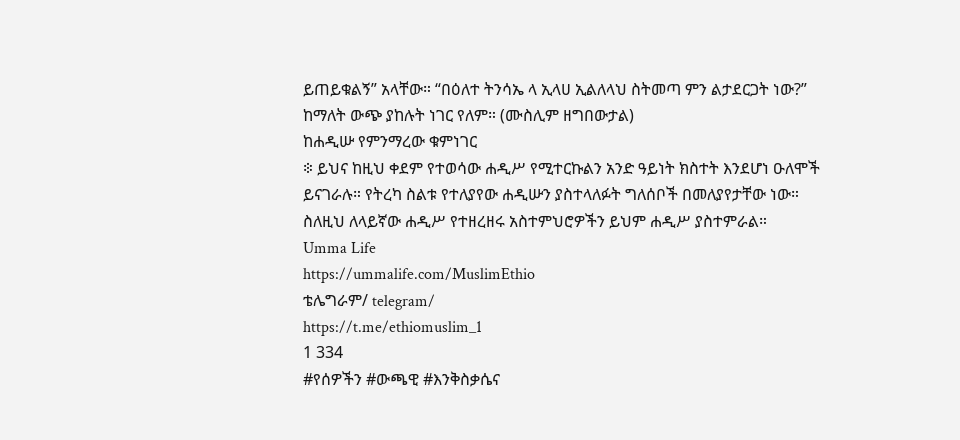ይጠይቁልኝ” አላቸው። “በዕለተ ትንሳኤ ላ ኢላሀ ኢልለላህ ስትመጣ ምን ልታደርጋት ነው?” ከማለት ውጭ ያከሉት ነገር የለም። (ሙስሊም ዘግበውታል)
ከሐዲሡ የምንማረው ቁምነገር
፨ ይህና ከዚህ ቀደም የተወሳው ሐዲሥ የሚተርኩልን አንድ ዓይነት ክስተት እንደሆነ ዑለሞች ይናገራሉ። የትረካ ስልቱ የተለያየው ሐዲሡን ያስተላለፉት ግለሰቦች በመለያየታቸው ነው። ስለዚህ ለላይኛው ሐዲሥ የተዘረዘሩ አስተምህሮዎችን ይህም ሐዲሥ ያስተምራል።
Umma Life
https://ummalife.com/MuslimEthio
ቴሌግራም/ telegram/
https://t.me/ethiomuslim_1
1 334
#የሰዎችን #ውጫዊ #እንቅስቃሴና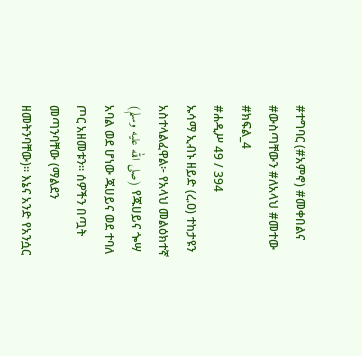#ተግባር (#አምኖ) #መቀበልና #ውስጣቸውን #ለአላህ #መተው
#ክፍል_4
#ሐዲሥ 49 / 394
ኡሳማ ኢብኑ ዘይድ (ረ.ዐ) ተከታዩን አስተላልፈዋል፦ የአላህ መልዕክተኛ (صلى الله عليه وسلم) የጁሀይና ጐሣ አባል ወደ ሆነው ጁሀይና ወደ ተባለ ጦር አዘመቱን። ሰዎችን በጧት መጣንባቸው (ማልደን ዘመትንባቸው)። እኔና አንድ የአንሷር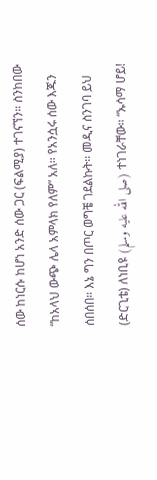ሰው ከነርሱ ከሆነ አንድ ሰው ጋር (ፍልሚያ) ተገናኘን። ስንከበው “ከአላህ ውጭ ሌላ አምላክ የለም” አለ። የአንሷሩ ሰው እጁን ሰበሰበ። እኔ ግን በጦር ወግቼ ገደልኩት፡፡ መዲና ስንገባ ይህ (ድርጊቴ) ለነቢዩ (صلى الله عليه وسلم) ተነገራቸው። “ኡሳማ ሆይ!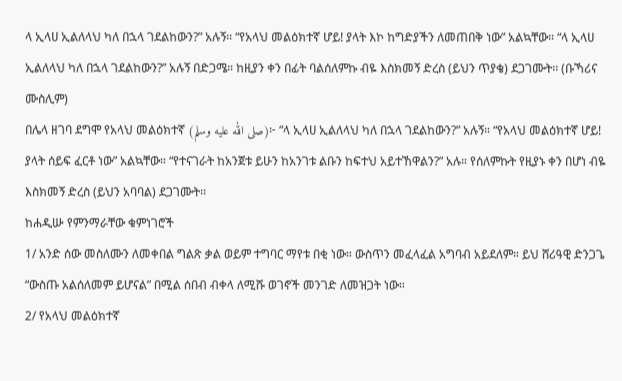ላ ኢላሀ ኢልለላህ ካለ በኋላ ገደልከውን?” አሉኝ። “የአላህ መልዕክተኛ ሆይ! ያላት እኮ ከግድያችን ለመጠበቅ ነው” አልኳቸው። “ላ ኢላሀ ኢልለላህ ካለ በኋላ ገደልከውን?” አሉኝ በድጋሜ። ከዚያን ቀን በፊት ባልሰለምኩ ብዬ እስክመኝ ድረስ (ይህን ጥያቄ) ደጋገሙት፡፡ (ቡኻሪና ሙስሊም)
በሌላ ዘገባ ደግሞ የአላህ መልዕክተኛ (صلى الله عليه وسلم)፦ “ላ ኢላሀ ኢልለላህ ካለ በኋላ ገደልከውን?” አሉኝ። “የአላህ መልዕክተኛ ሆይ! ያላት ሰይፍ ፈርቶ ነው” አልኳቸው። “የተናገራት ከአንጀቱ ይሁን ከአንገቱ ልቡን ከፍተህ አይተኸዋልን?” አሉ። የሰለምኩት የዚያኑ ቀን በሆነ ብዬ እስክመኝ ድረስ (ይህን አባባል) ደጋገሙት፡፡
ከሐዲሡ የምንማራቸው ቁምነገሮች
1/ አንድ ሰው መስለሙን ለመቀበል ግልጽ ቃል ወይም ተግባር ማየቱ በቂ ነው። ውስጥን መፈላፈል አግባብ አይደለም። ይህ ሸሪዓዊ ድንጋጌ “ውስጡ አልሰለመም ይሆናል” በሚል ሰበብ ብቀላ ለሚሹ ወገኖች መንገድ ለመዝጋት ነው።
2/ የአላህ መልዕክተኛ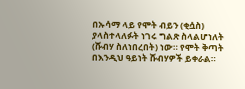በኡሳማ ላይ የሞት ብይን (ቂሷስ) ያላስተላለፉት ነገሩ ግልጽ ስላልሆነለት (ሹብሃ ስለነበረበት) ነው። የሞት ቅጣት በእንዲህ ዓይነት ሹብሃዎች ይቀራል።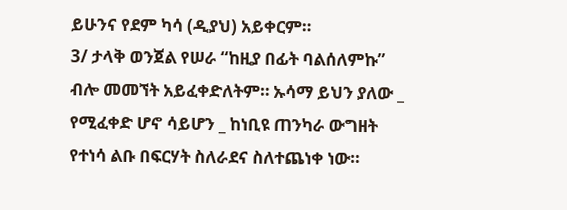ይሁንና የደም ካሳ (ዲያህ) አይቀርም።
3/ ታላቅ ወንጀል የሠራ “ከዚያ በፊት ባልሰለምኩ” ብሎ መመኘት አይፈቀድለትም። ኡሳማ ይህን ያለው _ የሚፈቀድ ሆኖ ሳይሆን _ ከነቢዩ ጠንካራ ውግዘት የተነሳ ልቡ በፍርሃት ስለራደና ስለተጨነቀ ነው።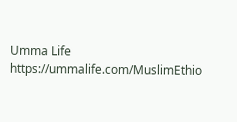Umma Life
https://ummalife.com/MuslimEthio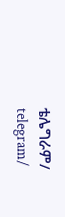ቴሌግራም/ telegram/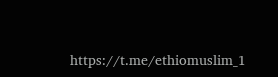https://t.me/ethiomuslim_1